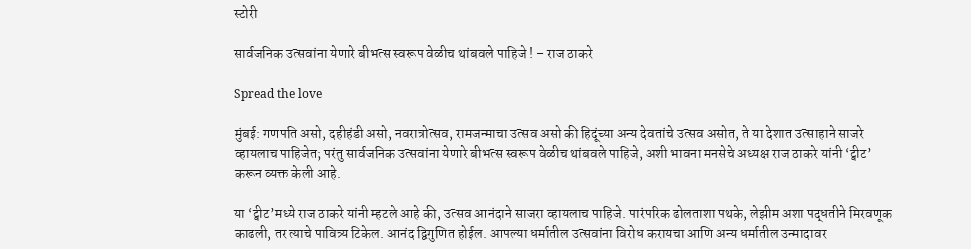स्टोरी

सार्वजनिक उत्सवांना येणारे बीभत्स स्वरूप वेळीच थांबवले पाहिजे ! – राज ठाकरे

Spread the love

मुंबई: गणपति असो, दहीहंडी असो, नवरात्रोत्सव, रामजन्माचा उत्सव असो की हिदूंच्या अन्य देवतांचे उत्सव असोत, ते या देशात उत्साहाने साजरे व्हायलाच पाहिजेत; परंतु सार्वजनिक उत्सवांना येणारे बीभत्स स्वरूप वेळीच थांबवले पाहिजे, अशी भावना मनसेचे अध्यक्ष राज ठाकरे यांनी ‘ट्वीट’ करून व्यक्त केली आहे.

या ‘ट्वीट’मध्ये राज ठाकरे यांनी म्हटले आहे की, उत्सव आनंदाने साजरा व्हायलाच पाहिजे. पारंपरिक ढोलताशा पथके, लेझीम अशा पद्धतीने मिरवणूक काढली, तर त्याचे पावित्र्य टिकेल. आनंद द्विगुणित होईल. आपल्या धर्मातील उत्सवांना विरोध करायचा आणि अन्य धर्मातील उन्मादावर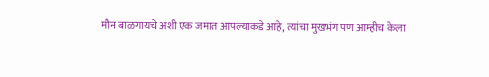मौन बाळगायचे अशी एक जमात आपल्याकडे आहे, त्यांचा मुखभंग पण आम्हीच केला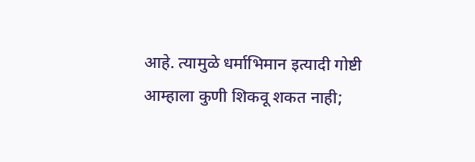आहे. त्यामुळे धर्माभिमान इत्यादी गोष्टी आम्हाला कुणी शिकवू शकत नाही;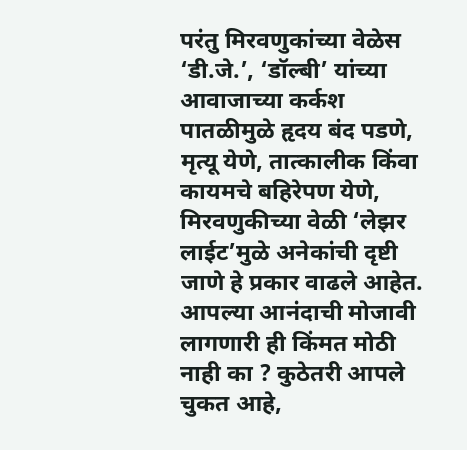परंतु मिरवणुकांच्या वेळेस ‘डी.जे.’, ‘डॉल्बी’ यांच्या आवाजाच्या कर्कश पातळीमुळे हृदय बंद पडणे, मृत्यू येणे, तात्कालीक किंवा कायमचे बहिरेपण येणे, मिरवणुकीच्या वेळी ‘लेझर लाईट’मुळे अनेकांची दृष्टी जाणे हे प्रकार वाढले आहेत. आपल्या आनंदाची मोजावी लागणारी ही किंमत मोठी नाही का ? कुठेतरी आपले चुकत आहे,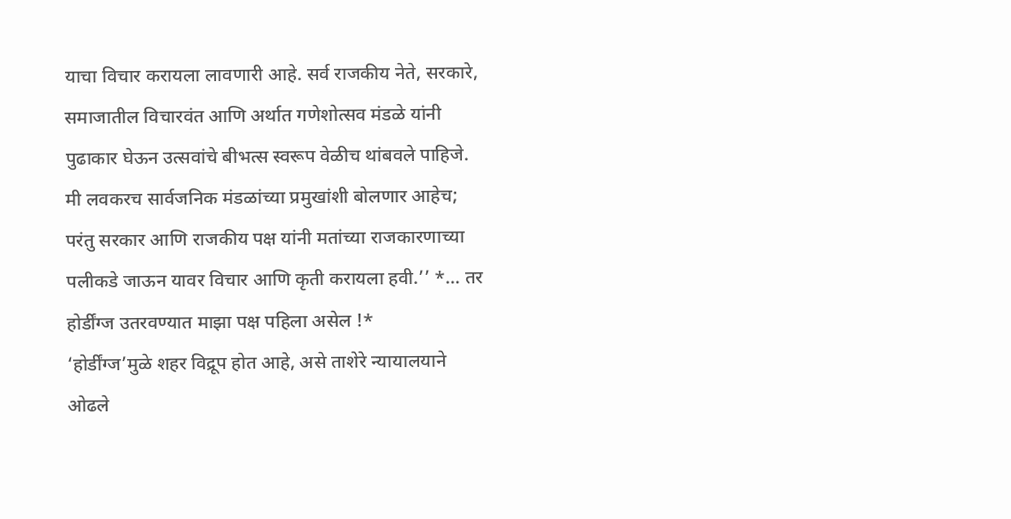याचा विचार करायला लावणारी आहे. सर्व राजकीय नेते, सरकारे, समाजातील विचारवंत आणि अर्थात गणेशोत्सव मंडळे यांनी पुढाकार घेऊन उत्सवांचे बीभत्स स्वरूप वेळीच थांबवले पाहिजे. मी लवकरच सार्वजनिक मंडळांच्या प्रमुखांशी बोलणार आहेच; परंतु सरकार आणि राजकीय पक्ष यांनी मतांच्या राजकारणाच्या पलीकडे जाऊन यावर विचार आणि कृती करायला हवी.’’ *… तर होर्डींग्ज उतरवण्यात माझा पक्ष पहिला असेल !*
‘होर्डींग्ज’मुळे शहर विद्रूप होत आहे, असे ताशेरे न्यायालयाने ओढले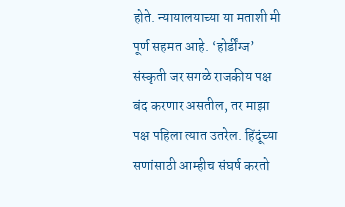होते. न्यायालयाच्या या मताशी मी पूर्ण सहमत आहे. ‘होर्डींग्ज’ संस्कृती जर सगळे राजकीय पक्ष बंद करणार असतील, तर माझा पक्ष पहिला त्यात उतरेल. हिंदूंच्या सणांसाठी आम्हीच संघर्ष करतो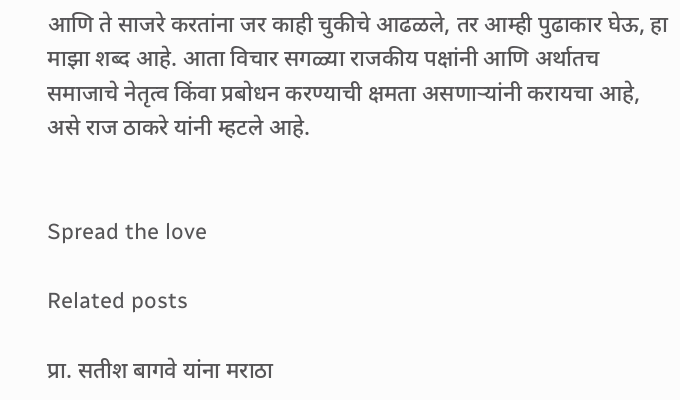आणि ते साजरे करतांना जर काही चुकीचे आढळले, तर आम्ही पुढाकार घेऊ, हा माझा शब्द आहे. आता विचार सगळ्या राजकीय पक्षांनी आणि अर्थातच समाजाचे नेतृत्व किंवा प्रबोधन करण्याची क्षमता असणाऱ्यांनी करायचा आहे, असे राज ठाकरे यांनी म्हटले आहे.


Spread the love

Related posts

प्रा. सतीश बागवे यांना मराठा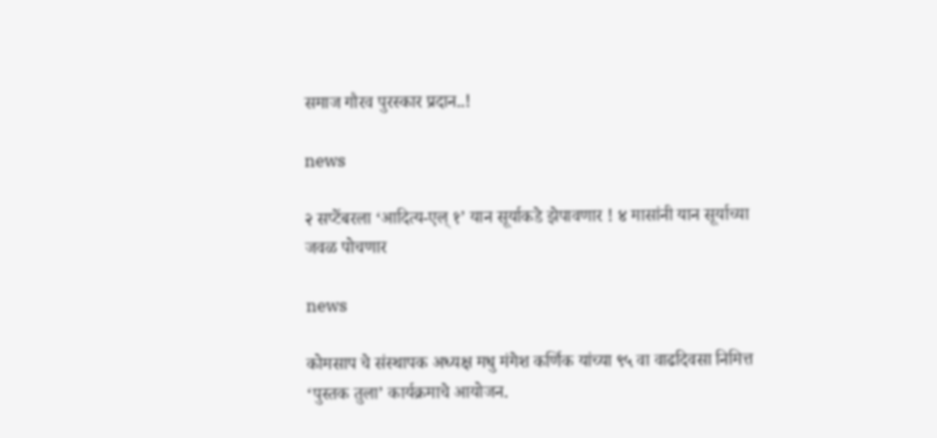समाज गौरव पुरस्कार प्रदान..!

news

२ सप्टेंबरला ‘आदित्य-एल् १’ यान सूर्याकडे झेपावणार ! ४ मासांनी यान सूर्याच्या जवळ पोचणार

news

कोमसाप चे संस्थापक अध्यक्ष मधु मंगेश कर्णिक यांच्या ९५ वा वाढदिवसा निमित्त ‘पुस्तक तुला’ कार्यक्रमाचे आयोजन.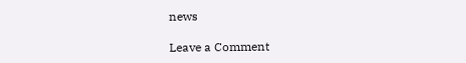news

Leave a Comment